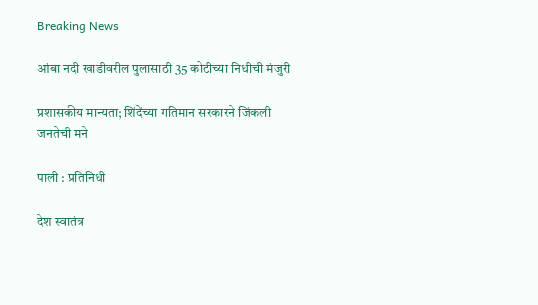Breaking News

आंबा नदी खाडीवरील पुलासाठी 35 कोटीच्या निधीची मंजुरी

प्रशासकीय मान्यता; शिंदेंच्या गतिमान सरकारने जिंकली जनतेची मने

पाली : प्रतिनिधी

देश स्वातंत्र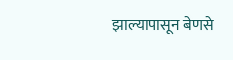झाल्यापासून बेणसे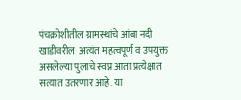पंचक्रोशीतील ग्रामस्थांचे आंबा नदी खाडीवरील  अत्यंत महत्वपूर्ण व उपयुक्त  असलेल्या पुलाचे स्वप्न आता प्रत्येक्षात सत्यात उतरणार आहे. या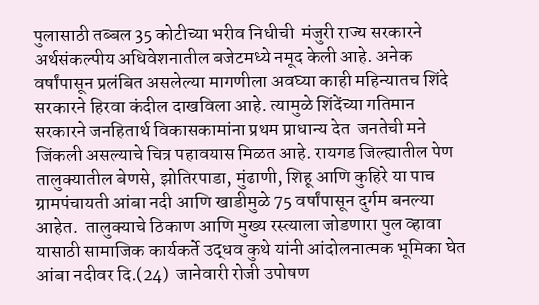पुलासाठी तब्बल 35 कोटीच्या भरीव निधीची  मंजुरी राज्य सरकारने अर्थसंकल्पीय अधिवेशनातील बजेटमध्ये नमूद केली आहे. अनेक वर्षांपासून प्रलंबित असलेल्या मागणीला अवघ्या काही महिन्यातच शिंदे सरकारने हिरवा कंदील दाखविला आहे. त्यामुळे शिंदेंच्या गतिमान सरकारने जनहितार्थ विकासकामांना प्रथम प्राधान्य देत  जनतेची मने जिंकली असल्याचे चित्र पहावयास मिळत आहे. रायगड जिल्ह्यातील पेण तालुक्यातील बेणसे, झोतिरपाडा, मुंढाणी, शिहू आणि कुहिरे या पाच ग्रामपंचायती आंबा नदी आणि खाडीमुळे 75 वर्षांपासून दुर्गम बनल्या आहेत.  तालुक्याचे ठिकाण आणि मुख्य रस्त्याला जोडणारा पुल व्हावा यासाठी सामाजिक कार्यकर्ते उद्धव कुथे यांनी आंदोलनात्मक भूमिका घेत  आंबा नदीवर दि.(24)  जानेवारी रोजी उपोषण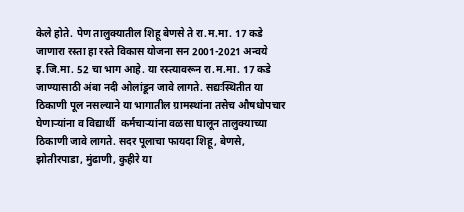केले होते. पेण तालुक्यातील शिहू बेणसे ते रा.म.मा. 17 कडे जाणारा रस्ता हा रस्ते विकास योजना सन 2001-2021 अन्वये इ.जि.मा. 52 चा भाग आहे. या रस्त्यावरून रा.म.मा. 17 कडे जाण्यासाठी अंबा नदी ओलांडून जावे लागते. सद्यःस्थितीत या ठिकाणी पूल नसल्याने या भागातील ग्रामस्थांना तसेच औषधोपचार घेणार्‍यांना व विद्यार्थी  कर्मचार्‍यांना वळसा घालून तालुक्याच्या ठिकाणी जावे लागते. सदर पूलाचा फायदा शिहू, बेणसे, झोतीरपाडा, मुंढाणी, कुहीरे या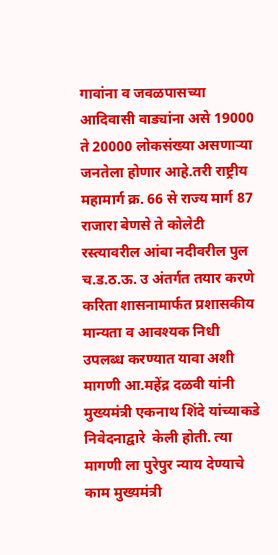गावांना व जवळपासच्या आदिवासी वाड्यांना असे 19000 ते 20000 लोकसंख्या असणार्‍या जनतेला होणार आहे.तरी राष्ट्रीय महामार्ग क्र. 66 से राज्य मार्ग 87 राजारा बेणसे ते कोलेटी रस्त्यावरील आंबा नदीवरील पुल च.ड.ठ.ऊ. उ अंतर्गत तयार करणे करिता शासनामार्फत प्रशासकीय मान्यता व आवश्यक निधी उपलब्ध करण्यात यावा अशी मागणी आ.महेंद्र दळवी यांनी मुख्यमंत्री एकनाथ शिंदे यांच्याकडे निवेदनाद्वारे  केली होती. त्या मागणी ला पुरेपुर न्याय देण्याचे काम मुख्यमंत्री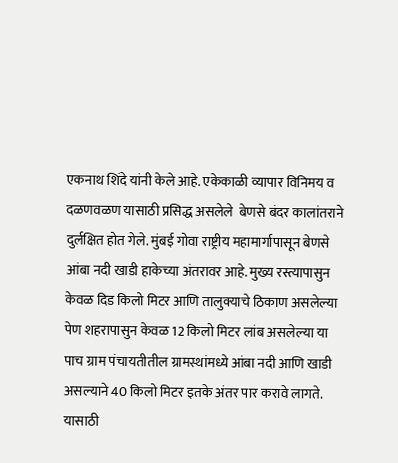एकनाथ शिंदे यांनी केले आहे. एकेकाळी व्यापार विनिमय व दळणवळण यासाठी प्रसिद्ध असलेले  बेणसे बंदर कालांतराने दुर्लक्षित होत गेले. मुंबई गोवा राष्ट्रीय महामार्गापासून बेणसे आंबा नदी खाडी हाकेच्या अंतरावर आहे. मुख्य रस्त्यापासुन केवळ दिड किलो मिटर आणि तालुक्याचे ठिकाण असलेल्या पेण शहरापासुन केवळ 12 किलो मिटर लांब असलेल्या या पाच ग्राम पंचायतीतील ग्रामस्थांमध्ये आंबा नदी आणि खाडी असल्याने 40 किलो मिटर इतके अंतर पार करावे लागते.  यासाठी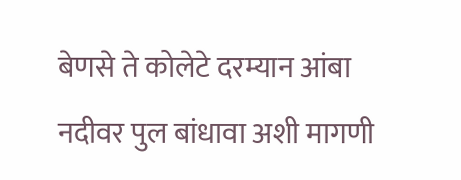बेणसे ते कोलेटे दरम्यान आंबा नदीवर पुल बांधावा अशी मागणी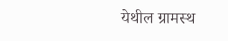येथील ग्रामस्थ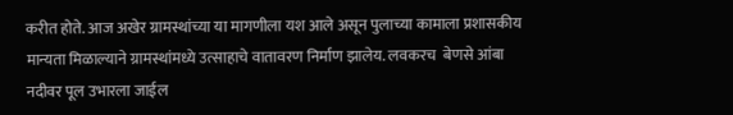करीत होते. आज अखेर ग्रामस्थांच्या या मागणीला यश आले असून पुलाच्या कामाला प्रशासकीय मान्यता मिळाल्याने ग्रामस्थांमध्ये उत्साहाचे वातावरण निर्माण झालेय. लवकरच  बेणसे आंबा नदीवर पूल उभारला जाईल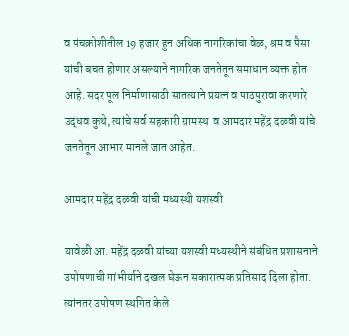व पंचक्रोशीतील 19 हजार हुन अधिक नागरिकांचा वेळ, श्रम व पैसा यांची बचत होणार असल्याने नागरिक जनतेतून समाधान व्यक्त होत आहे. सदर पूल निर्माणासाठी सातत्याने प्रयत्न व पाठपुरावा करणारे उद्धव कुथे, त्यांचे सर्व सहकारी ग्रामस्थ  व आमदार महेंद्र दळवी यांचे जनतेतून आभार मानले जात आहेत.

आमदार महेंद्र दळवी यांची मध्यस्थी यशस्वी

यावेळी आ. महेंद्र दळवी यांच्या यशस्वी मध्यस्थीने संबंधित प्रशासनाने उपोषणाची गांभीर्याने दखल घेऊन सकारात्मक प्रतिसाद दिला होता. त्यांनतर उपोषण स्थगित केले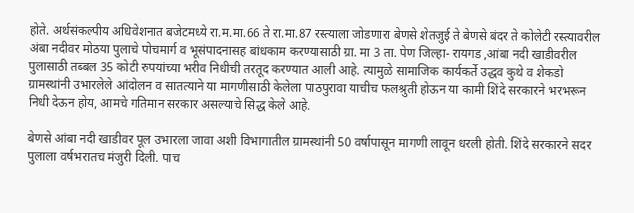होते. अर्थसंकल्पीय अधिवेशनात बजेटमध्ये रा.म.मा.66 ते रा.मा.87 रस्त्याला जोडणारा बेणसे शेतजुई ते बेणसे बंदर ते कोलेटी रस्त्यावरील अंबा नदीवर मोठया पुलाचे पोचमार्ग व भूसंपादनासह बांधकाम करण्यासाठी ग्रा. मा 3 ता. पेण जिल्हा- रायगड ,आंबा नदी खाडीवरील पुलासाठी तब्बल 35 कोटी रुपयांच्या भरीव निधीची तरतूद करण्यात आली आहे. त्यामुळे सामाजिक कार्यकर्ते उद्धव कुथे व शेकडो ग्रामस्थांनी उभारलेले आंदोलन व सातत्याने या मागणीसाठी केलेला पाठपुरावा याचीच फलश्रुती होऊन या कामी शिंदे सरकारने भरभरून निधी देऊन होय, आमचे गतिमान सरकार असल्याचे सिद्ध केले आहे.

बेणसे आंबा नदी खाडीवर पूल उभारला जावा अशी विभागातील ग्रामस्थांनी 50 वर्षापासून मागणी लावून धरली होती. शिंदे सरकारने सदर पुलाला वर्षभरातच मंजुरी दिली. पाच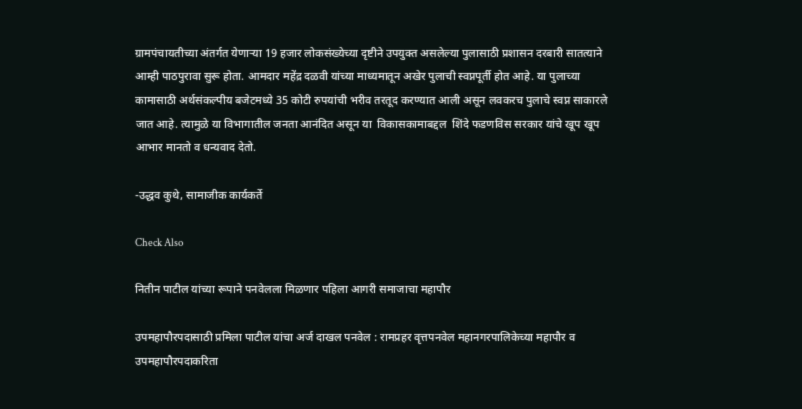ग्रामपंचायतीच्या अंतर्गत येणार्‍या 19 हजार लोकसंख्येच्या दृष्टीने उपयुक्त असलेल्या पुलासाठी प्रशासन दरबारी सातत्याने आम्ही पाठपुरावा सुरू होता. आमदार महेंद्र दळवी यांच्या माध्यमातून अखेर पुलाची स्वप्नपूर्ती होत आहे. या पुलाच्या कामासाठी अर्थसंकल्पीय बजेटमध्ये 35 कोटी रुपयांची भरीव तरतूद करण्यात आली असून लवकरच पुलाचे स्वप्न साकारले जात आहे. त्यामुळे या विभागातील जनता आनंदित असून या  विकासकामाबद्दल  शिंदे फडणविस सरकार यांचे खूप खूप आभार मानतो व धन्यवाद देतो.

-उद्धव कुथे, सामाजीक कार्यकर्ते

Check Also

नितीन पाटील यांच्या रूपाने पनवेलला मिळणार पहिला आगरी समाजाचा महापौर

उपमहापौरपदासाठी प्रमिला पाटील यांचा अर्ज दाखल पनवेल : रामप्रहर वृत्तपनवेल महानगरपालिकेच्या महापौर व उपमहापौरपदाकरिता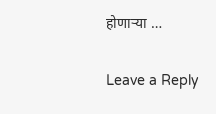होणार्‍या …

Leave a Reply